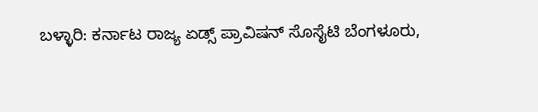ಬಳ್ಳಾರಿ: ಕರ್ನಾಟ ರಾಜ್ಯ ಏಡ್ಸ್ ಪ್ರಾವಿಷನ್ ಸೊಸೈಟಿ ಬೆಂಗಳೂರು,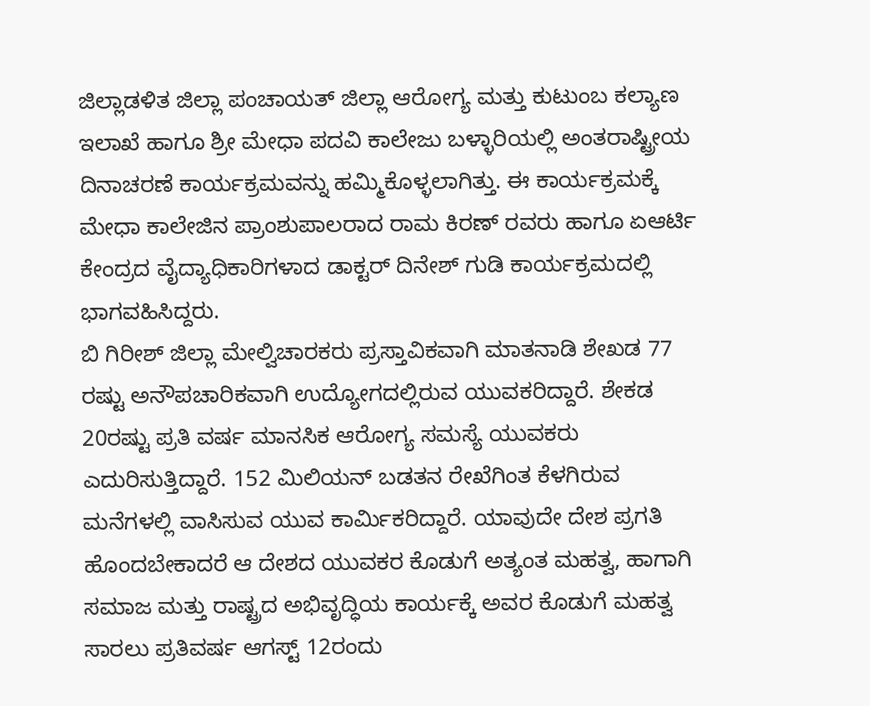ಜಿಲ್ಲಾಡಳಿತ ಜಿಲ್ಲಾ ಪಂಚಾಯತ್ ಜಿಲ್ಲಾ ಆರೋಗ್ಯ ಮತ್ತು ಕುಟುಂಬ ಕಲ್ಯಾಣ ಇಲಾಖೆ ಹಾಗೂ ಶ್ರೀ ಮೇಧಾ ಪದವಿ ಕಾಲೇಜು ಬಳ್ಳಾರಿಯಲ್ಲಿ ಅಂತರಾಷ್ಟ್ರೀಯ ದಿನಾಚರಣೆ ಕಾರ್ಯಕ್ರಮವನ್ನು ಹಮ್ಮಿಕೊಳ್ಳಲಾಗಿತ್ತು. ಈ ಕಾರ್ಯಕ್ರಮಕ್ಕೆ ಮೇಧಾ ಕಾಲೇಜಿನ ಪ್ರಾಂಶುಪಾಲರಾದ ರಾಮ ಕಿರಣ್ ರವರು ಹಾಗೂ ಏಆರ್ಟಿ ಕೇಂದ್ರದ ವೈದ್ಯಾಧಿಕಾರಿಗಳಾದ ಡಾಕ್ಟರ್ ದಿನೇಶ್ ಗುಡಿ ಕಾರ್ಯಕ್ರಮದಲ್ಲಿ ಭಾಗವಹಿಸಿದ್ದರು.
ಬಿ ಗಿರೀಶ್ ಜಿಲ್ಲಾ ಮೇಲ್ವಿಚಾರಕರು ಪ್ರಸ್ತಾವಿಕವಾಗಿ ಮಾತನಾಡಿ ಶೇಖಡ 77 ರಷ್ಟು ಅನೌಪಚಾರಿಕವಾಗಿ ಉದ್ಯೋಗದಲ್ಲಿರುವ ಯುವಕರಿದ್ದಾರೆ. ಶೇಕಡ 20ರಷ್ಟು ಪ್ರತಿ ವರ್ಷ ಮಾನಸಿಕ ಆರೋಗ್ಯ ಸಮಸ್ಯೆ ಯುವಕರು ಎದುರಿಸುತ್ತಿದ್ದಾರೆ. 152 ಮಿಲಿಯನ್ ಬಡತನ ರೇಖೆಗಿಂತ ಕೆಳಗಿರುವ ಮನೆಗಳಲ್ಲಿ ವಾಸಿಸುವ ಯುವ ಕಾರ್ಮಿಕರಿದ್ದಾರೆ. ಯಾವುದೇ ದೇಶ ಪ್ರಗತಿ ಹೊಂದಬೇಕಾದರೆ ಆ ದೇಶದ ಯುವಕರ ಕೊಡುಗೆ ಅತ್ಯಂತ ಮಹತ್ವ, ಹಾಗಾಗಿ ಸಮಾಜ ಮತ್ತು ರಾಷ್ಟ್ರದ ಅಭಿವೃದ್ಧಿಯ ಕಾರ್ಯಕ್ಕೆ ಅವರ ಕೊಡುಗೆ ಮಹತ್ವ ಸಾರಲು ಪ್ರತಿವರ್ಷ ಆಗಸ್ಟ್ 12ರಂದು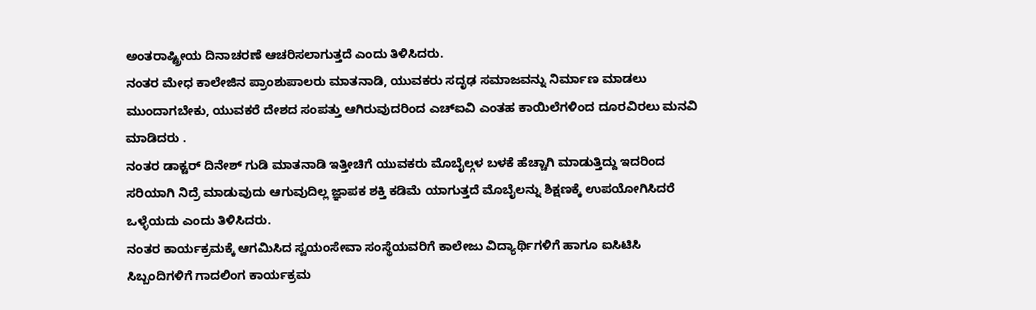ಅಂತರಾಷ್ಟ್ರೀಯ ದಿನಾಚರಣೆ ಆಚರಿಸಲಾಗುತ್ತದೆ ಎಂದು ತಿಳಿಸಿದರು.
ನಂತರ ಮೇಧ ಕಾಲೇಜಿನ ಪ್ರಾಂಶುಪಾಲರು ಮಾತನಾಡಿ, ಯುವಕರು ಸದೃಢ ಸಮಾಜವನ್ನು ನಿರ್ಮಾಣ ಮಾಡಲು ಮುಂದಾಗಬೇಕು, ಯುವಕರೆ ದೇಶದ ಸಂಪತ್ತು ಆಗಿರುವುದರಿಂದ ಎಚ್ಐವಿ ಎಂತಹ ಕಾಯಿಲೆಗಳಿಂದ ದೂರವಿರಲು ಮನವಿ ಮಾಡಿದರು .
ನಂತರ ಡಾಕ್ಟರ್ ದಿನೇಶ್ ಗುಡಿ ಮಾತನಾಡಿ ಇತ್ತೀಚಿಗೆ ಯುವಕರು ಮೊಬೈಲ್ಗಳ ಬಳಕೆ ಹೆಚ್ಚಾಗಿ ಮಾಡುತ್ತಿದ್ದು ಇದರಿಂದ ಸರಿಯಾಗಿ ನಿದ್ರೆ ಮಾಡುವುದು ಆಗುವುದಿಲ್ಲ ಜ್ಞಾಪಕ ಶಕ್ತಿ ಕಡಿಮೆ ಯಾಗುತ್ತದೆ ಮೊಬೈಲನ್ನು ಶಿಕ್ಷಣಕ್ಕೆ ಉಪಯೋಗಿಸಿದರೆ ಒಳ್ಳೆಯದು ಎಂದು ತಿಳಿಸಿದರು.
ನಂತರ ಕಾರ್ಯಕ್ರಮಕ್ಕೆ ಆಗಮಿಸಿದ ಸ್ವಯಂಸೇವಾ ಸಂಸ್ಥೆಯವರಿಗೆ ಕಾಲೇಜು ವಿದ್ಯಾರ್ಥಿಗಳಿಗೆ ಹಾಗೂ ಐಸಿಟಿಸಿ ಸಿಬ್ಬಂದಿಗಳಿಗೆ ಗಾದಲಿಂಗ ಕಾರ್ಯಕ್ರಮ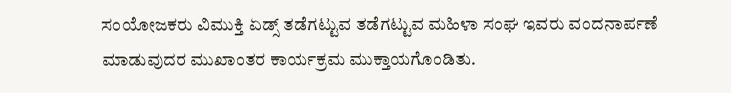ಸಂಯೋಜಕರು ವಿಮುಕ್ತಿ ಏಡ್ಸ್ ತಡೆಗಟ್ಟುವ ತಡೆಗಟ್ಟುವ ಮಹಿಳಾ ಸಂಘ ಇವರು ವಂದನಾರ್ಪಣೆ ಮಾಡುವುದರ ಮುಖಾಂತರ ಕಾರ್ಯಕ್ರಮ ಮುಕ್ತಾಯಗೊಂಡಿತು.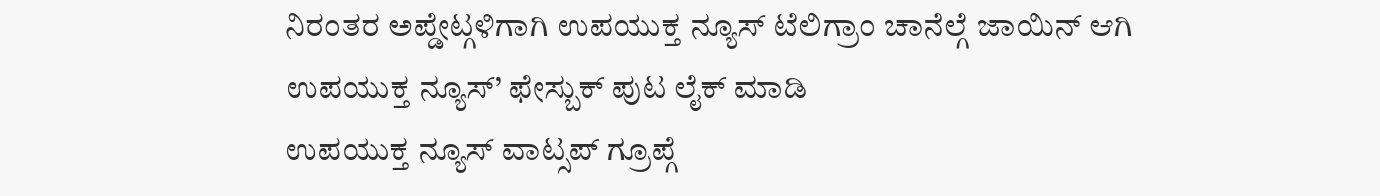ನಿರಂತರ ಅಪ್ಡೇಟ್ಗಳಿಗಾಗಿ ಉಪಯುಕ್ತ ನ್ಯೂಸ್ ಟೆಲಿಗ್ರಾಂ ಚಾನೆಲ್ಗೆ ಜಾಯಿನ್ ಆಗಿ
ಉಪಯುಕ್ತ ನ್ಯೂಸ್’ ಫೇಸ್ಬುಕ್ ಪುಟ ಲೈಕ್ ಮಾಡಿ
ಉಪಯುಕ್ತ ನ್ಯೂಸ್ ವಾಟ್ಸಪ್ ಗ್ರೂಪ್ಗೆ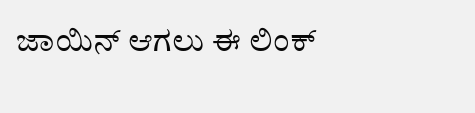ಜಾಯಿನ್ ಆಗಲು ಈ ಲಿಂಕ್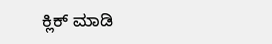ಕ್ಲಿಕ್ ಮಾಡಿ